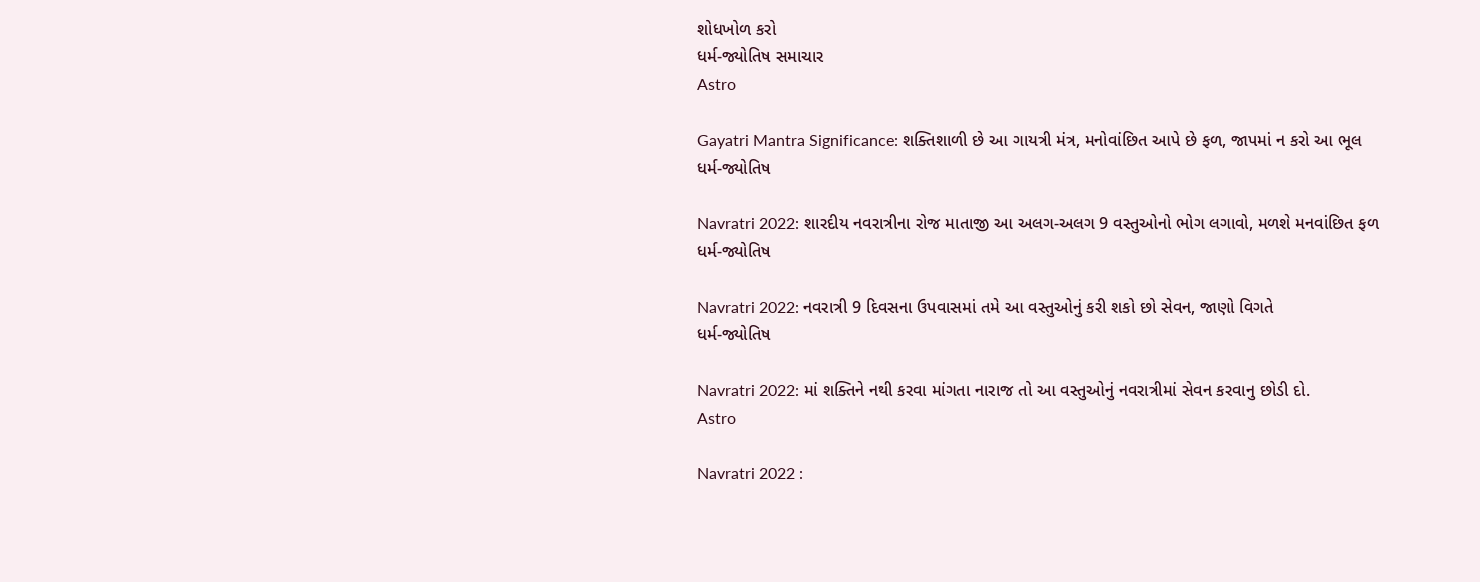શોધખોળ કરો
ધર્મ-જ્યોતિષ સમાચાર
Astro

Gayatri Mantra Significance: શક્તિશાળી છે આ ગાયત્રી મંત્ર, મનોવાંછિત આપે છે ફળ, જાપમાં ન કરો આ ભૂલ
ધર્મ-જ્યોતિષ

Navratri 2022: શારદીય નવરાત્રીના રોજ માતાજી આ અલગ-અલગ 9 વસ્તુઓનો ભોગ લગાવો, મળશે મનવાંછિત ફળ
ધર્મ-જ્યોતિષ

Navratri 2022: નવરાત્રી 9 દિવસના ઉપવાસમાં તમે આ વસ્તુઓનું કરી શકો છો સેવન, જાણો વિગતે
ધર્મ-જ્યોતિષ

Navratri 2022: માં શક્તિને નથી કરવા માંગતા નારાજ તો આ વસ્તુઓનું નવરાત્રીમાં સેવન કરવાનુ છોડી દો.
Astro

Navratri 2022 :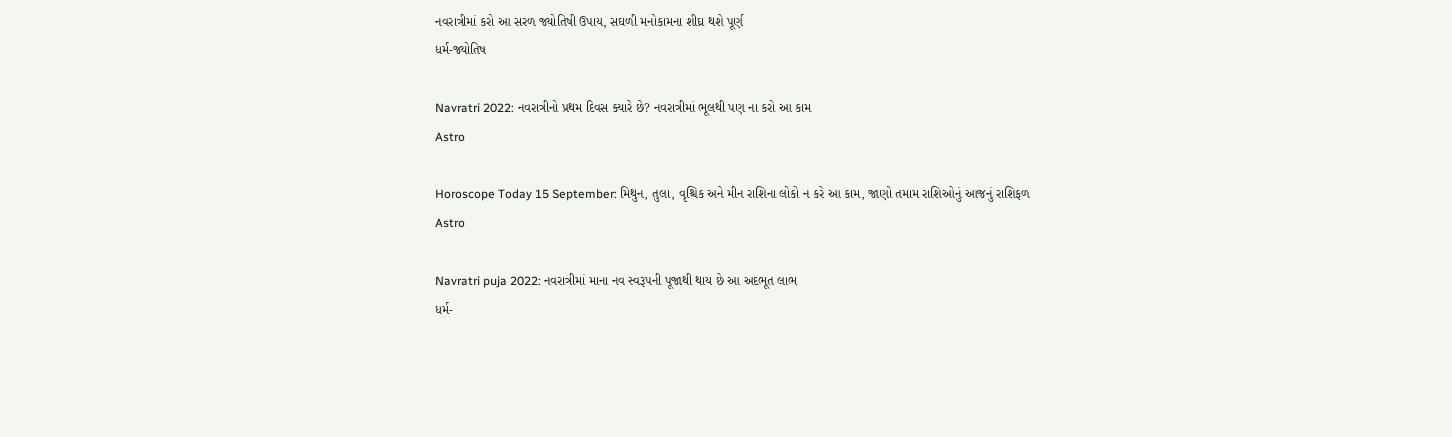નવરાત્રીમાં કરો આ સરળ જ્યોતિષી ઉપાય, સઘળી મનોકામના શીઘ્ર થશે પૂર્ણ
ધર્મ-જ્યોતિષ

Navratri 2022: નવરાત્રીનો પ્રથમ દિવસ ક્યારે છે? નવરાત્રીમાં ભૂલથી પણ ના કરો આ કામ
Astro

Horoscope Today 15 September: મિથુન, તુલા, વૃશ્ચિક અને મીન રાશિના લોકો ન કરે આ કામ, જાણો તમામ રાશિઓનું આજનું રાશિફળ
Astro

Navratri puja 2022: નવરાત્રીમાં માના નવ સ્વરૂપની પૂજાથી થાય છે આ અદભૂત લાભ
ધર્મ-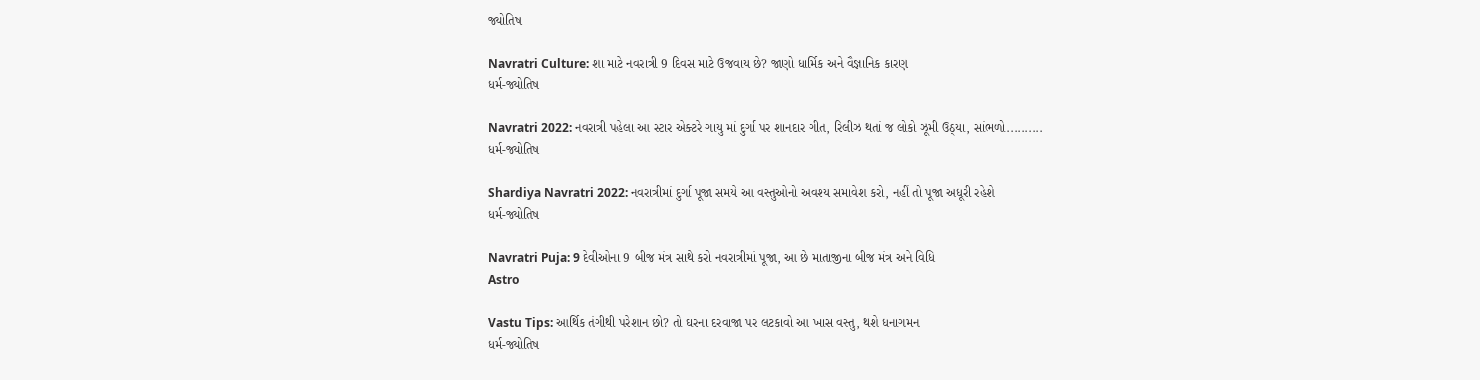જ્યોતિષ

Navratri Culture: શા માટે નવરાત્રી 9 દિવસ માટે ઉજવાય છે? જાણો ધાર્મિક અને વૈજ્ઞાનિક કારણ
ધર્મ-જ્યોતિષ

Navratri 2022: નવરાત્રી પહેલા આ સ્ટાર એક્ટરે ગાયુ માં દુર્ગા પર શાનદાર ગીત, રિલીઝ થતાં જ લોકો ઝૂમી ઉઠ્યા, સાંભળો..........
ધર્મ-જ્યોતિષ

Shardiya Navratri 2022: નવરાત્રીમાં દુર્ગા પૂજા સમયે આ વસ્તુઓનો અવશ્ય સમાવેશ કરો, નહીં તો પૂજા અધૂરી રહેશે
ધર્મ-જ્યોતિષ

Navratri Puja: 9 દેવીઓના 9 બીજ મંત્ર સાથે કરો નવરાત્રીમાં પૂજા, આ છે માતાજીના બીજ મંત્ર અને વિધિ
Astro

Vastu Tips: આર્થિક તંગીથી પરેશાન છો? તો ઘરના દરવાજા પર લટકાવો આ ખાસ વસ્તુ, થશે ધનાગમન
ધર્મ-જ્યોતિષ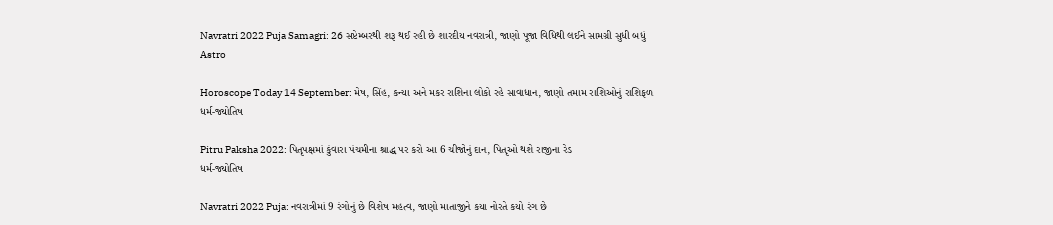Navratri 2022 Puja Samagri: 26 સપ્ટેમ્બરથી શરૂ થઈ રહી છે શારદીય નવરાત્રી, જાણો પૂજા વિધિથી લઈને સામગ્રી સુધી બધું
Astro

Horoscope Today 14 September: મેષ, સિંહ, કન્યા અને મકર રાશિના લોકો રહે સાવાધાન, જાણો તમામ રાશિઓનું રાશિફળ
ધર્મ-જ્યોતિષ

Pitru Paksha 2022: પિતૃપક્ષમાં કુંવારા પંચમીના શ્રાદ્ધ પર કરો આ 6 ચીજોનું દાન, પિતૃઓ થશે રાજીના રેડ
ધર્મ-જ્યોતિષ

Navratri 2022 Puja: નવરાત્રીમાં 9 રંગોનું છે વિશેષ મહત્વ, જાણો માતાજીને કયા નોરતે કયો રંગ છે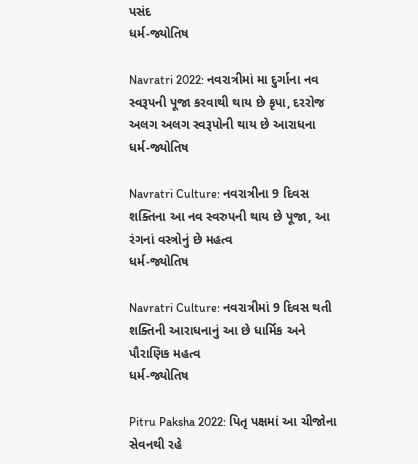પસંદ
ધર્મ-જ્યોતિષ

Navratri 2022: નવરાત્રીમાં મા દુર્ગાના નવ સ્વરૂપની પૂજા કરવાથી થાય છે કૃપા, દરરોજ અલગ અલગ સ્વરૂપોની થાય છે આરાધના
ધર્મ-જ્યોતિષ

Navratri Culture: નવરાત્રીના 9 દિવસ શક્તિના આ નવ સ્વરુપની થાય છે પૂજા, આ રંગનાં વસ્ત્રોનું છે મહત્વ
ધર્મ-જ્યોતિષ

Navratri Culture: નવરાત્રીમાં 9 દિવસ થતી શક્તિની આરાધનાનું આ છે ધાર્મિક અને પૌરાણિક મહત્વ
ધર્મ-જ્યોતિષ

Pitru Paksha 2022: પિતૃ પક્ષમાં આ ચીજોના સેવનથી રહે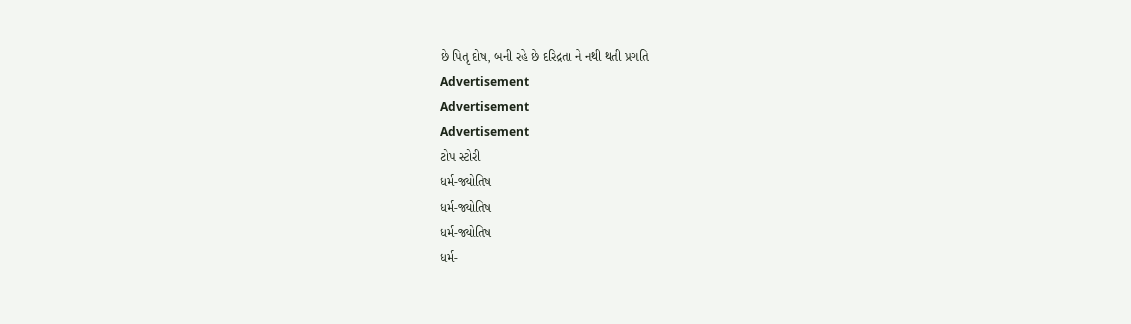છે પિતૃ દોષ, બની રહે છે દરિદ્રતા ને નથી થતી પ્રગતિ
Advertisement
Advertisement
Advertisement
ટોપ સ્ટોરી
ધર્મ-જ્યોતિષ
ધર્મ-જ્યોતિષ
ધર્મ-જ્યોતિષ
ધર્મ-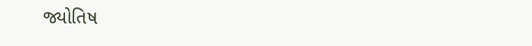જ્યોતિષ